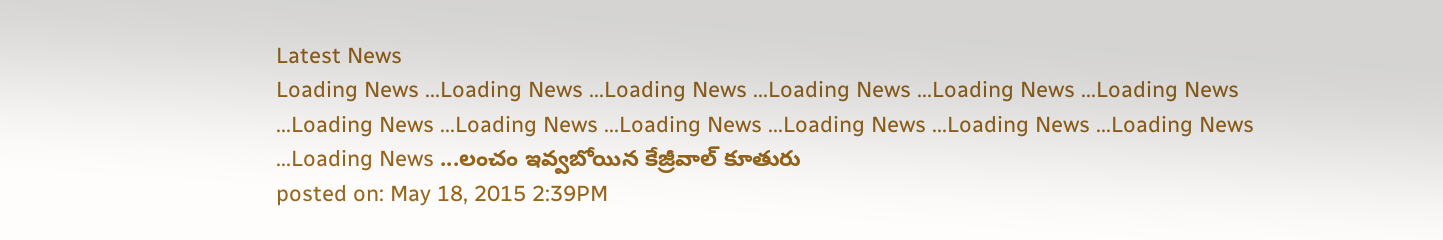Latest News
Loading News ...Loading News ...Loading News ...Loading News ...Loading News ...Loading News ...Loading News ...Loading News ...Loading News ...Loading News ...Loading News ...Loading News ...Loading News ...లంచం ఇవ్వబోయిన కేజ్రీవాల్ కూతురు
posted on: May 18, 2015 2:39PM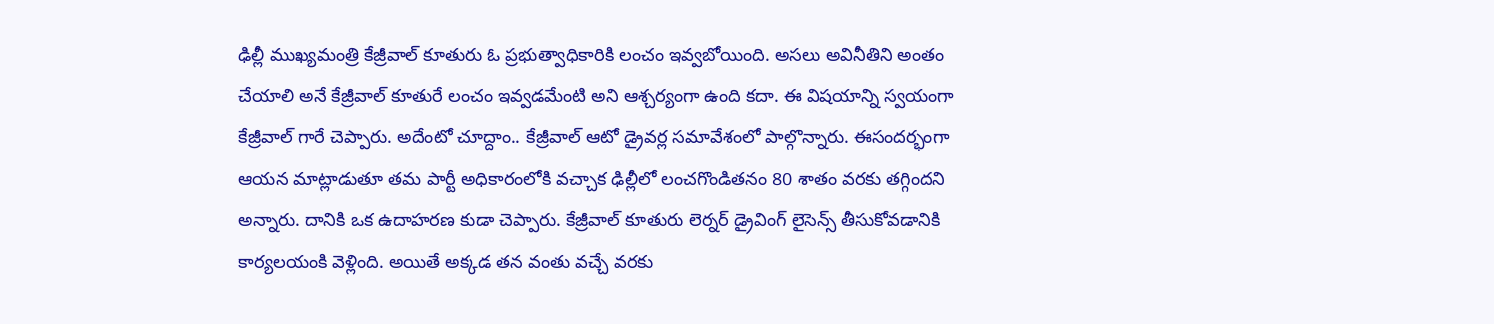ఢిల్లీ ముఖ్యమంత్రి కేజ్రీవాల్ కూతురు ఓ ప్రభుత్వాధికారికి లంచం ఇవ్వబోయింది. అసలు అవినీతిని అంతం చేయాలి అనే కేజ్రీవాల్ కూతురే లంచం ఇవ్వడమేంటి అని ఆశ్చర్యంగా ఉంది కదా. ఈ విషయాన్ని స్వయంగా కేజ్రీవాల్ గారే చెప్పారు. అదేంటో చూద్దాం.. కేజ్రీవాల్ ఆటో డ్రైవర్ల సమావేశంలో పాల్గొన్నారు. ఈసందర్భంగా ఆయన మాట్లాడుతూ తమ పార్టీ అధికారంలోకి వచ్చాక ఢిల్లీలో లంచగొండితనం 80 శాతం వరకు తగ్గిందని అన్నారు. దానికి ఒక ఉదాహరణ కుడా చెప్పారు. కేజ్రీవాల్ కూతురు లెర్నర్ డ్రైవింగ్ లైసెన్స్ తీసుకోవడానికి కార్యలయంకి వెళ్లింది. అయితే అక్కడ తన వంతు వచ్చే వరకు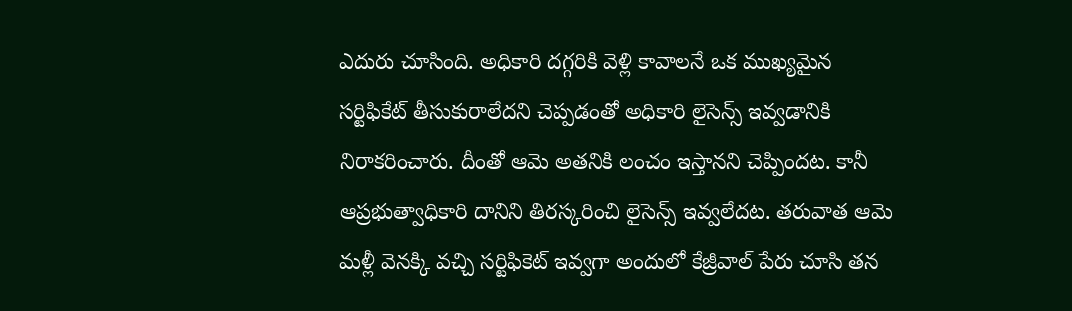ఎదురు చూసింది. అధికారి దగ్గరికి వెళ్లి కావాలనే ఒక ముఖ్యమైన సర్టిఫికేట్ తీసుకురాలేదని చెప్పడంతో అధికారి లైసెన్స్ ఇవ్వడానికి నిరాకరించారు. దీంతో ఆమె అతనికి లంచం ఇస్తానని చెప్పిందట. కానీ ఆప్రభుత్వాధికారి దానిని తిరస్కరించి లైసెన్స్ ఇవ్వలేదట. తరువాత ఆమె మళ్లీ వెనక్కి వచ్చి సర్టిఫికెట్ ఇవ్వగా అందులో కేజ్రీవాల్ పేరు చూసి తన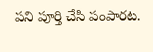పని పూర్తి చేసి పంపారట.